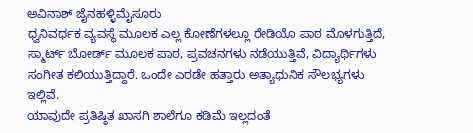ಅವಿನಾಶ್ ಜೈನಹಳ್ಳಿಮೈಸೂರು
ಧ್ವನಿವರ್ಧಕ ವ್ಯವಸ್ಥೆ ಮೂಲಕ ಎಲ್ಲ ಕೋಣೆಗಳಲ್ಲೂ ರೇಡಿಯೊ ಪಾಠ ಮೊಳಗುತ್ತಿದೆ, ಸ್ಮಾರ್ಟ್ ಬೋರ್ಡ್ ಮೂಲಕ ಪಾಠ, ಪ್ರವಚನಗಳು ನಡೆಯುತ್ತಿವೆ, ವಿದ್ಯಾರ್ಥಿಗಳು ಸಂಗೀತ ಕಲಿಯುತ್ತಿದ್ದಾರೆ. ಒಂದೇ ಎರಡೇ ಹತ್ತಾರು ಅತ್ಯಾಧುನಿಕ ಸೌಲಭ್ಯಗಳು ಇಲ್ಲಿವೆ.
ಯಾವುದೇ ಪ್ರತಿಷ್ಠಿತ ಖಾಸಗಿ ಶಾಲೆಗೂ ಕಡಿಮೆ ಇಲ್ಲದಂತೆ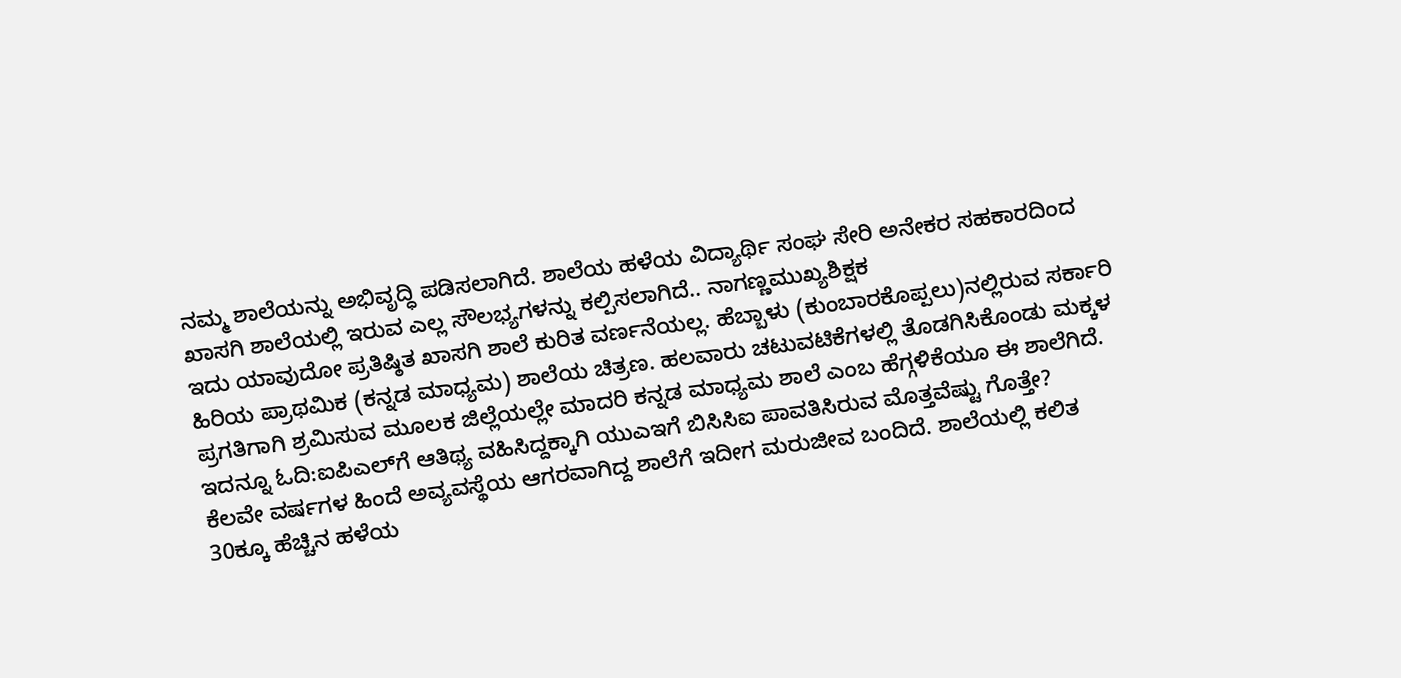ನಮ್ಮ ಶಾಲೆಯನ್ನು ಅಭಿವೃದ್ಧಿ ಪಡಿಸಲಾಗಿದೆ. ಶಾಲೆಯ ಹಳೆಯ ವಿದ್ಯಾರ್ಥಿ ಸಂಘ ಸೇರಿ ಅನೇಕರ ಸಹಕಾರದಿಂದ ಖಾಸಗಿ ಶಾಲೆಯಲ್ಲಿ ಇರುವ ಎಲ್ಲ ಸೌಲಭ್ಯಗಳನ್ನು ಕಲ್ಪಿಸಲಾಗಿದೆ.. ನಾಗಣ್ಣಮುಖ್ಯಶಿಕ್ಷಕ
ಇದು ಯಾವುದೋ ಪ್ರತಿಷ್ಠಿತ ಖಾಸಗಿ ಶಾಲೆ ಕುರಿತ ವರ್ಣನೆಯಲ್ಲ. ಹೆಬ್ಬಾಳು (ಕುಂಬಾರಕೊಪ್ಪಲು)ನಲ್ಲಿರುವ ಸರ್ಕಾರಿ ಹಿರಿಯ ಪ್ರಾಥಮಿಕ (ಕನ್ನಡ ಮಾಧ್ಯಮ) ಶಾಲೆಯ ಚಿತ್ರಣ. ಹಲವಾರು ಚಟುವಟಿಕೆಗಳಲ್ಲಿ ತೊಡಗಿಸಿಕೊಂಡು ಮಕ್ಕಳ ಪ್ರಗತಿಗಾಗಿ ಶ್ರಮಿಸುವ ಮೂಲಕ ಜಿಲ್ಲೆಯಲ್ಲೇ ಮಾದರಿ ಕನ್ನಡ ಮಾಧ್ಯಮ ಶಾಲೆ ಎಂಬ ಹೆಗ್ಗಳಿಕೆಯೂ ಈ ಶಾಲೆಗಿದೆ.
ಇದನ್ನೂ ಓದಿ:ಐಪಿಎಲ್‌ಗೆ ಆತಿಥ್ಯ ವಹಿಸಿದ್ದಕ್ಕಾಗಿ ಯುಎಇಗೆ ಬಿಸಿಸಿಐ ಪಾವತಿಸಿರುವ ಮೊತ್ತವೆಷ್ಟು ಗೊತ್ತೇ?
ಕೆಲವೇ ವರ್ಷಗಳ ಹಿಂದೆ ಅವ್ಯವಸ್ಥೆಯ ಆಗರವಾಗಿದ್ದ ಶಾಲೆಗೆ ಇದೀಗ ಮರುಜೀವ ಬಂದಿದೆ. ಶಾಲೆಯಲ್ಲಿ ಕಲಿತ 30ಕ್ಕೂ ಹೆಚ್ಚಿನ ಹಳೆಯ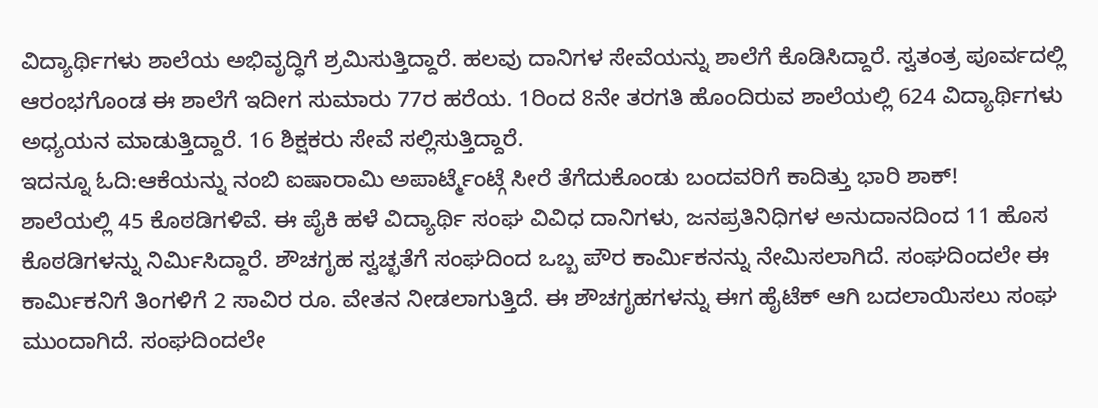ವಿದ್ಯಾರ್ಥಿಗಳು ಶಾಲೆಯ ಅಭಿವೃದ್ಧಿಗೆ ಶ್ರಮಿಸುತ್ತಿದ್ದಾರೆ. ಹಲವು ದಾನಿಗಳ ಸೇವೆಯನ್ನು ಶಾಲೆಗೆ ಕೊಡಿಸಿದ್ದಾರೆ. ಸ್ವತಂತ್ರ ಪೂರ್ವದಲ್ಲಿ ಆರಂಭಗೊಂಡ ಈ ಶಾಲೆಗೆ ಇದೀಗ ಸುಮಾರು 77ರ ಹರೆಯ. 1ರಿಂದ 8ನೇ ತರಗತಿ ಹೊಂದಿರುವ ಶಾಲೆಯಲ್ಲಿ 624 ವಿದ್ಯಾರ್ಥಿಗಳು ಅಧ್ಯಯನ ಮಾಡುತ್ತಿದ್ದಾರೆ. 16 ಶಿಕ್ಷಕರು ಸೇವೆ ಸಲ್ಲಿಸುತ್ತಿದ್ದಾರೆ.
ಇದನ್ನೂ ಓದಿ:ಆಕೆಯನ್ನು ನಂಬಿ ಐಷಾರಾಮಿ ಅಪಾರ್ಟ್ಮೆಂಟ್ಗೆ ಸೀರೆ ತೆಗೆದುಕೊಂಡು ಬಂದವರಿಗೆ ಕಾದಿತ್ತು ಭಾರಿ ಶಾಕ್!
ಶಾಲೆಯಲ್ಲಿ 45 ಕೊಠಡಿಗಳಿವೆ. ಈ ಪೈಕಿ ಹಳೆ ವಿದ್ಯಾರ್ಥಿ ಸಂಘ ವಿವಿಧ ದಾನಿಗಳು, ಜನಪ್ರತಿನಿಧಿಗಳ ಅನುದಾನದಿಂದ 11 ಹೊಸ ಕೊಠಡಿಗಳನ್ನು ನಿರ್ವಿುಸಿದ್ದಾರೆ. ಶೌಚಗೃಹ ಸ್ವಚ್ಛತೆಗೆ ಸಂಘದಿಂದ ಒಬ್ಬ ಪೌರ ಕಾರ್ವಿುಕನನ್ನು ನೇಮಿಸಲಾಗಿದೆ. ಸಂಘದಿಂದಲೇ ಈ ಕಾರ್ವಿುಕನಿಗೆ ತಿಂಗಳಿಗೆ 2 ಸಾವಿರ ರೂ. ವೇತನ ನೀಡಲಾಗುತ್ತಿದೆ. ಈ ಶೌಚಗೃಹಗಳನ್ನು ಈಗ ಹೈಟೆಕ್ ಆಗಿ ಬದಲಾಯಿಸಲು ಸಂಘ ಮುಂದಾಗಿದೆ. ಸಂಘದಿಂದಲೇ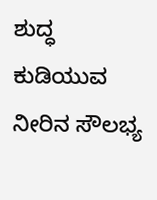ಶುದ್ಧ ಕುಡಿಯುವ ನೀರಿನ ಸೌಲಭ್ಯ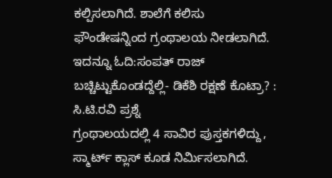ಕಲ್ಪಿಸಲಾಗಿದೆ. ಶಾಲೆಗೆ ಕಲಿಸು ಫೌಂಡೇಷನ್ನಿಂದ ಗ್ರಂಥಾಲಯ ನೀಡಲಾಗಿದೆ.
ಇದನ್ನೂ ಓದಿ:ಸಂಪತ್ ರಾಜ್ ಬಚ್ಚಿಟ್ಟುಕೊಂಡದ್ದೆಲ್ಲಿ- ಡಿಕೆಶಿ ರಕ್ಷಣೆ ಕೊಟ್ರಾ? : ಸಿ.ಟಿ.ರವಿ ಪ್ರಶ್ನೆ
ಗ್ರಂಥಾಲಯದಲ್ಲಿ 4 ಸಾವಿರ ಪುಸ್ತಕಗಳಿದ್ದು, ಸ್ಮಾರ್ಟ್ ಕ್ಲಾಸ್ ಕೂಡ ನಿರ್ವಿುಸಲಾಗಿದೆ.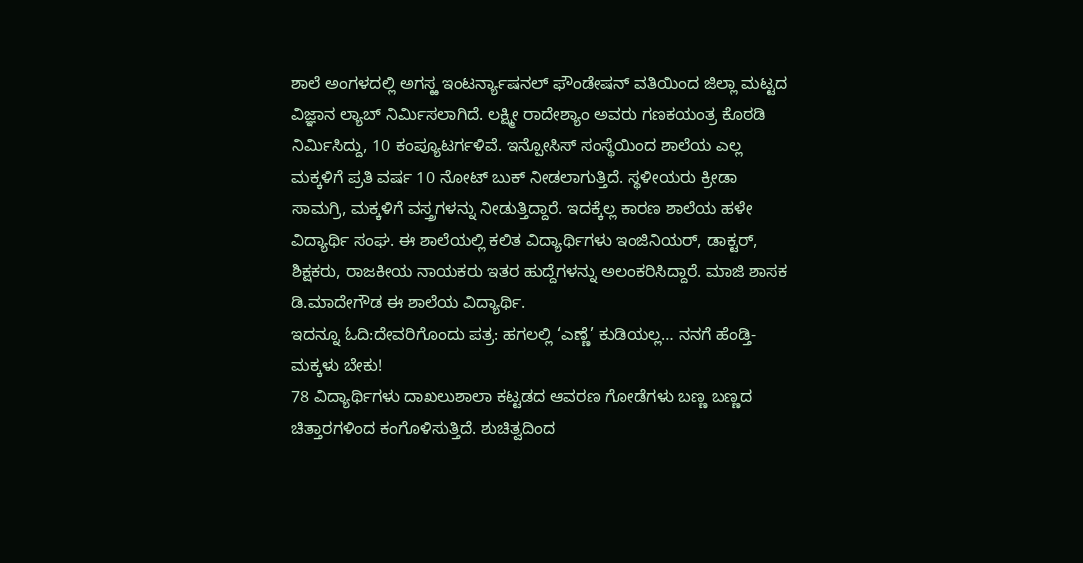ಶಾಲೆ ಅಂಗಳದಲ್ಲಿ ಅಗಸ್ಱ ಇಂಟರ್ನ್ಯಾಷನಲ್ ಫೌಂಡೇಷನ್ ವತಿಯಿಂದ ಜಿಲ್ಲಾ ಮಟ್ಟದ ವಿಜ್ಞಾನ ಲ್ಯಾಬ್ ನಿರ್ವಿುಸಲಾಗಿದೆ. ಲಕ್ಷ್ಮೀ ರಾದೇಶ್ಯಾಂ ಅವರು ಗಣಕಯಂತ್ರ ಕೊಠಡಿ ನಿರ್ವಿುಸಿದ್ದು, 10 ಕಂಪ್ಯೂಟರ್ಗಳಿವೆ. ಇನ್ಪೋಸಿಸ್ ಸಂಸ್ಥೆಯಿಂದ ಶಾಲೆಯ ಎಲ್ಲ ಮಕ್ಕಳಿಗೆ ಪ್ರತಿ ವರ್ಷ 10 ನೋಟ್ ಬುಕ್ ನೀಡಲಾಗುತ್ತಿದೆ. ಸ್ಥಳೀಯರು ಕ್ರೀಡಾ ಸಾಮಗ್ರಿ, ಮಕ್ಕಳಿಗೆ ವಸ್ತ್ರಗಳನ್ನು ನೀಡುತ್ತಿದ್ದಾರೆ. ಇದಕ್ಕೆಲ್ಲ ಕಾರಣ ಶಾಲೆಯ ಹಳೇ ವಿದ್ಯಾರ್ಥಿ ಸಂಘ. ಈ ಶಾಲೆಯಲ್ಲಿ ಕಲಿತ ವಿದ್ಯಾರ್ಥಿಗಳು ಇಂಜಿನಿಯರ್, ಡಾಕ್ಟರ್, ಶಿಕ್ಷಕರು, ರಾಜಕೀಯ ನಾಯಕರು ಇತರ ಹುದ್ದೆಗಳನ್ನು ಅಲಂಕರಿಸಿದ್ದಾರೆ. ಮಾಜಿ ಶಾಸಕ ಡಿ.ಮಾದೇಗೌಡ ಈ ಶಾಲೆಯ ವಿದ್ಯಾರ್ಥಿ.
ಇದನ್ನೂ ಓದಿ:ದೇವರಿಗೊಂದು ಪತ್ರ: ಹಗಲಲ್ಲಿ ‘ಎಣ್ಣೆ’ ಕುಡಿಯಲ್ಲ… ನನಗೆ ಹೆಂಡ್ತಿ-ಮಕ್ಕಳು ಬೇಕು!
78 ವಿದ್ಯಾರ್ಥಿಗಳು ದಾಖಲುಶಾಲಾ ಕಟ್ಟಡದ ಆವರಣ ಗೋಡೆಗಳು ಬಣ್ಣ ಬಣ್ಣದ ಚಿತ್ತಾರಗಳಿಂದ ಕಂಗೊಳಿಸುತ್ತಿದೆ. ಶುಚಿತ್ವದಿಂದ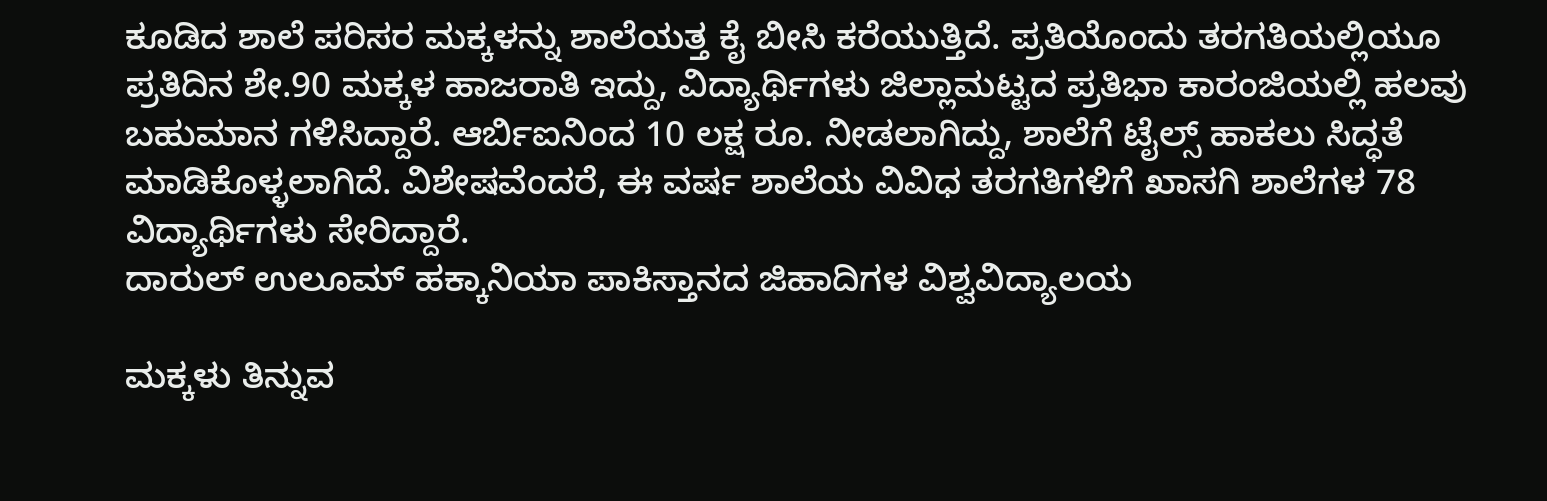ಕೂಡಿದ ಶಾಲೆ ಪರಿಸರ ಮಕ್ಕಳನ್ನು ಶಾಲೆಯತ್ತ ಕೈ ಬೀಸಿ ಕರೆಯುತ್ತಿದೆ. ಪ್ರತಿಯೊಂದು ತರಗತಿಯಲ್ಲಿಯೂ ಪ್ರತಿದಿನ ಶೇ.90 ಮಕ್ಕಳ ಹಾಜರಾತಿ ಇದ್ದು, ವಿದ್ಯಾರ್ಥಿಗಳು ಜಿಲ್ಲಾಮಟ್ಟದ ಪ್ರತಿಭಾ ಕಾರಂಜಿಯಲ್ಲಿ ಹಲವು ಬಹುಮಾನ ಗಳಿಸಿದ್ದಾರೆ. ಆರ್ಬಿಐನಿಂದ 10 ಲಕ್ಷ ರೂ. ನೀಡಲಾಗಿದ್ದು, ಶಾಲೆಗೆ ಟೈಲ್ಸ್ ಹಾಕಲು ಸಿದ್ಧತೆ ಮಾಡಿಕೊಳ್ಳಲಾಗಿದೆ. ವಿಶೇಷವೆಂದರೆ, ಈ ವರ್ಷ ಶಾಲೆಯ ವಿವಿಧ ತರಗತಿಗಳಿಗೆ ಖಾಸಗಿ ಶಾಲೆಗಳ 78 ವಿದ್ಯಾರ್ಥಿಗಳು ಸೇರಿದ್ದಾರೆ.
ದಾರುಲ್ ಉಲೂಮ್ ಹಕ್ಕಾನಿಯಾ ಪಾಕಿಸ್ತಾನದ ಜಿಹಾದಿಗಳ ವಿಶ್ವವಿದ್ಯಾಲಯ

ಮಕ್ಕಳು ತಿನ್ನುವ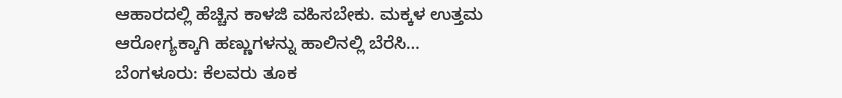ಆಹಾರದಲ್ಲಿ ಹೆಚ್ಚಿನ ಕಾಳಜಿ ವಹಿಸಬೇಕು. ಮಕ್ಕಳ ಉತ್ತಮ ಆರೋಗ್ಯಕ್ಕಾಗಿ ಹಣ್ಣುಗಳನ್ನು ಹಾಲಿನಲ್ಲಿ ಬೆರೆಸಿ…
ಬೆಂಗಳೂರು: ಕೆಲವರು ತೂಕ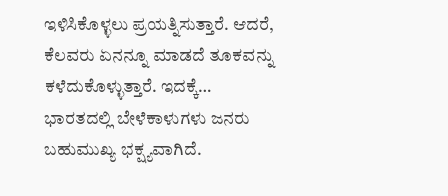ಇಳಿಸಿಕೊಳ್ಳಲು ಪ್ರಯತ್ನಿಸುತ್ತಾರೆ. ಆದರೆ, ಕೆಲವರು ಏನನ್ನೂ ಮಾಡದೆ ತೂಕವನ್ನು ಕಳೆದುಕೊಳ್ಳುತ್ತಾರೆ. ಇದಕ್ಕೆ…
ಭಾರತದಲ್ಲಿ ಬೇಳೆಕಾಳುಗಳು ಜನರು ಬಹುಮುಖ್ಯ ಭಕ್ಷ್ಯವಾಗಿದೆ.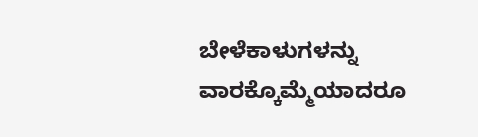ಬೇಳೆಕಾಳುಗಳನ್ನು ವಾರಕ್ಕೊಮ್ಮೆಯಾದರೂ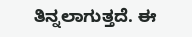ತಿನ್ನಲಾಗುತ್ತದೆ. ಈ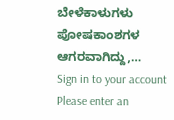ಬೇಳೆಕಾಳುಗಳು ಪೋಷಕಾಂಶಗಳ ಆಗರವಾಗಿದ್ದು,…
Sign in to your account
Please enter an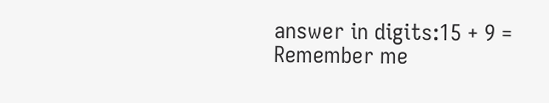answer in digits:15 + 9 =
Remember me